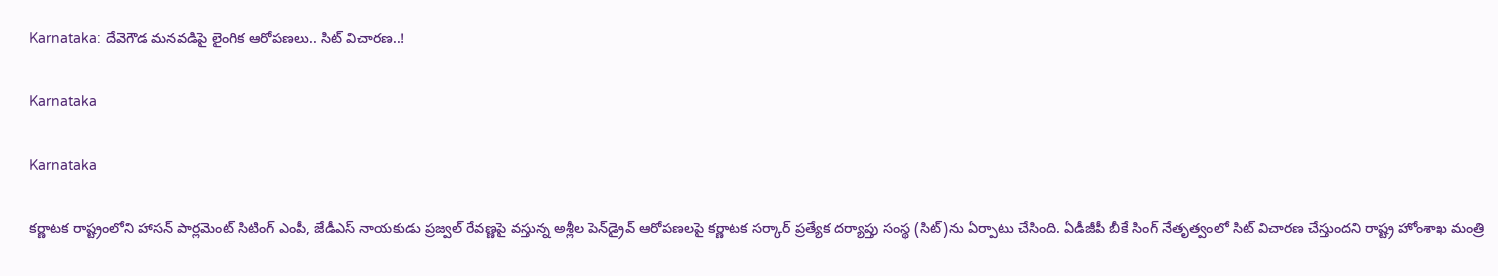Karnataka: దేవెగౌడ మనవడిపై లైంగిక ఆరోపణలు.. సిట్ విచారణ..!

Karnataka

Karnataka

కర్ణాటక రాష్ట్రంలోని హాసన్‌ పార్లమెంట్ సిటింగ్‌ ఎంపీ, జేడీఎస్‌ నాయకుడు ప్రజ్వల్‌ రేవణ్ణపై వస్తున్న అశ్లీల పెన్‌డ్రైవ్‌ ఆరోపణలపై కర్ణాటక సర్కార్ ప్రత్యేక దర్యాప్తు సంస్థ (సిట్‌)ను ఏర్పాటు చేసింది. ఏడీజీపీ బీకే సింగ్‌ నేతృత్వంలో సిట్‌ విచారణ చేస్తుందని రాష్ట్ర హోంశాఖ మంత్రి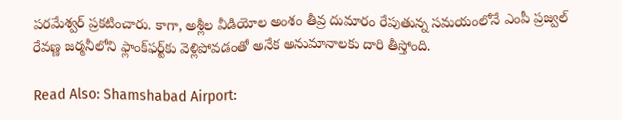పరమేశ్వర్‌ ప్రకటించారు. కాగా, అశ్లీల వీడియోల అంశం తీవ్ర దుమారం రేపుతున్న సమయంలోనే ఎంపీ ప్రజ్వల్‌ రేవణ్ణ జర్మనీలోని ఫ్లాంక్‌ఫర్ట్‌కు వెళ్లిపోవడంతో అనేక అనుమానాలకు దారి తీస్తోంది.

Read Also: Shamshabad Airport: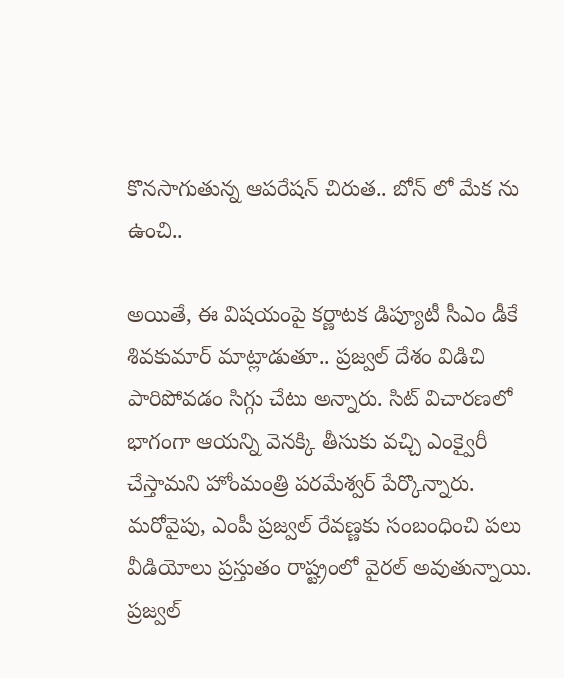కొనసాగుతున్న ఆపరేషన్ చిరుత.. బోన్ లో మేక ను ఉంచి..

అయితే, ఈ విషయంపై కర్ణాటక డిప్యూటీ సీఎం డీకే శివకుమార్‌ మాట్లాడుతూ.. ప్రజ్వల్‌ దేశం విడిచి పారిపోవడం సిగ్గు చేటు అన్నారు. సిట్‌ విచారణలో భాగంగా ఆయన్ని వెనక్కి తీసుకు వచ్చి ఎంక్వైరీ చేస్తామని హోంమంత్రి పరమేశ్వర్‌ పేర్కొన్నారు. మరోవైపు, ఎంపీ ప్రజ్వల్‌ రేవణ్ణకు సంబంధించి పలు వీడియోలు ప్రస్తుతం రాష్ట్రంలో వైరల్‌ అవుతున్నాయి. ప్రజ్వల్‌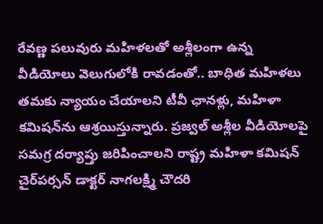రేవణ్ణ పలువురు మహిళలతో అశ్లీలంగా ఉన్న వీడియోలు వెలుగులోకి రావడంతో.. బాధిత మహిళలు తమకు న్యాయం చేయాలని టీవీ ఛానళ్లు, మహిళా కమిషన్‌ను ఆశ్రయిస్తున్నారు. ప్రజ్వల్‌ అశ్లీల వీడియోలపై సమగ్ర దర్యాప్తు జరిపించాలని రాష్ట్ర మహిళా కమిషన్‌ చైర్‌పర్సన్‌ డాక్టర్‌ నాగలక్ష్మి చౌదరి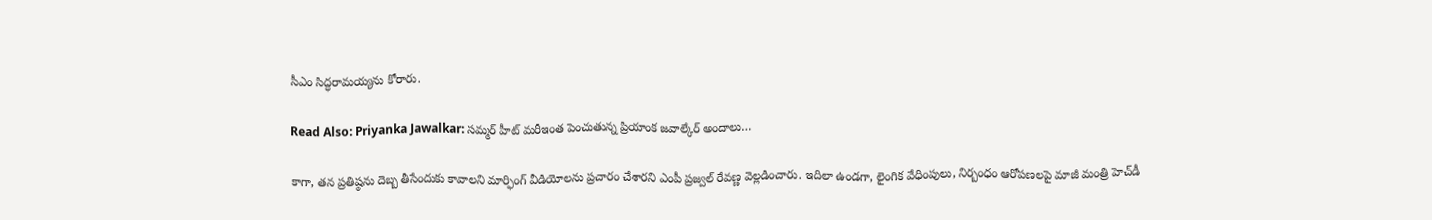సీఎం సిద్ధరామయ్యను కోరారు.

Read Also: Priyanka Jawalkar: సమ్మర్ హీట్ మరీఇంత పెంచుతున్న ప్రియాంక జవాల్కేర్ అందాలు…

కాగా, తన ప్రతిష్ఠను దెబ్బ తీసేందుకు కావాలని మార్ఫింగ్‌ వీడియోలను ప్రచారం చేశారని ఎంపీ ప్రజ్వల్‌ రేవణ్ణ వెల్లడించారు. ఇదిలా ఉండగా, లైంగిక వేధింపులు, నిర్బంధం ఆరోపణలపై మాజీ మంత్రి హెచ్‌డీ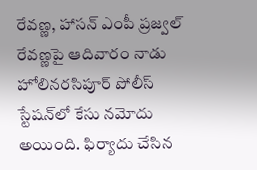రేవణ్ణ, హాసన్‌ ఎంపీ ప్రజ్వల్‌ రేవణ్ణపై ఆదివారం నాడు హోలినరసిపూర్‌ పోలీస్‌ స్టేషన్‌లో కేసు నమోదు అయింది. ఫిర్యాదు చేసిన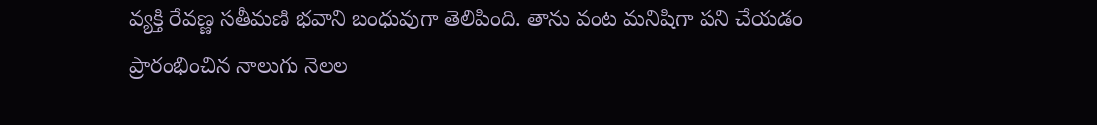వ్యక్తి రేవణ్ణ సతీమణి భవాని బంధువుగా తెలిపింది. తాను వంట మనిషిగా పని చేయడం ప్రారంభించిన నాలుగు నెలల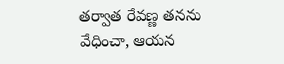తర్వాత రేవణ్ణ తనను వేధించా, ఆయన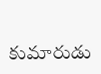కుమారుడు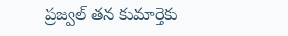ప్రజ్వల్‌ తన కుమార్తెకు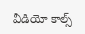వీడియో కాల్స్‌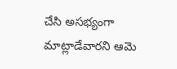చేసి అసభ్యంగా మాట్లాడేవారని ఆమె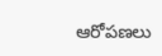ఆరోపణలు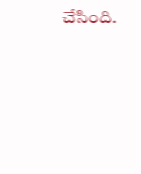చేసింది.